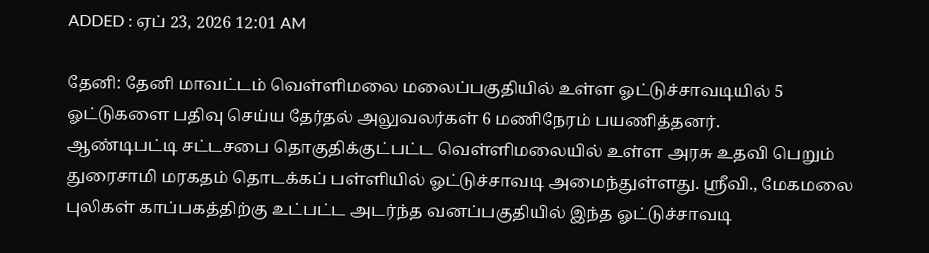ADDED : ஏப் 23, 2026 12:01 AM

தேனி: தேனி மாவட்டம் வெள்ளிமலை மலைப்பகுதியில் உள்ள ஓட்டுச்சாவடியில் 5 ஓட்டுகளை பதிவு செய்ய தேர்தல் அலுவலர்கள் 6 மணிநேரம் பயணித்தனர்.
ஆண்டிபட்டி சட்டசபை தொகுதிக்குட்பட்ட வெள்ளிமலையில் உள்ள அரசு உதவி பெறும் துரைசாமி மரகதம் தொடக்கப் பள்ளியில் ஓட்டுச்சாவடி அமைந்துள்ளது. ஸ்ரீவி., மேகமலை புலிகள் காப்பகத்திற்கு உட்பட்ட அடர்ந்த வனப்பகுதியில் இந்த ஓட்டுச்சாவடி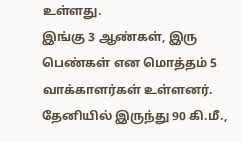உள்ளது.
இங்கு 3 ஆண்கள், இரு பெண்கள் என மொத்தம் 5 வாக்காளர்கள் உள்ளனர். தேனியில் இருந்து 90 கி.மீ.,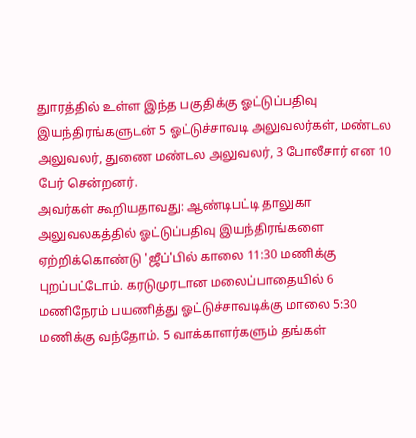துாரத்தில் உள்ள இந்த பகுதிக்கு ஓட்டுப்பதிவு இயந்திரங்களுடன் 5 ஓட்டுச்சாவடி அலுவலர்கள், மண்டல அலுவலர், துணை மண்டல அலுவலர், 3 போலீசார் என 10 பேர் சென்றனர்.
அவர்கள் கூறியதாவது: ஆண்டிபட்டி தாலுகா அலுவலகத்தில் ஓட்டுப்பதிவு இயந்திரங்களை ஏற்றிக்கொண்டு 'ஜீப்'பில் காலை 11:30 மணிக்கு புறப்பட்டோம். கரடுமுரடான மலைப்பாதையில் 6 மணிநேரம் பயணித்து ஓட்டுச்சாவடிக்கு மாலை 5:30 மணிக்கு வந்தோம். 5 வாக்காளர்களும் தங்கள்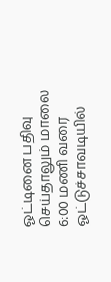ஓட்டினை பதிவு செய்தாலும் மாலை 6:00 மணி வரை ஓட்டுச்சாவடியில்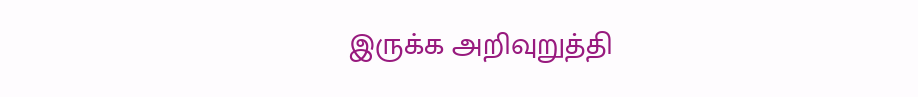இருக்க அறிவுறுத்தி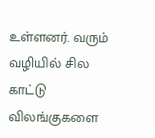உள்ளனர். வரும் வழியில் சில காட்டு விலங்குகளை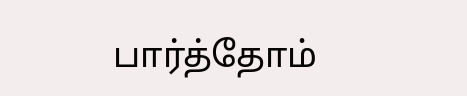பார்த்தோம்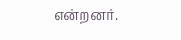என்றனர்.